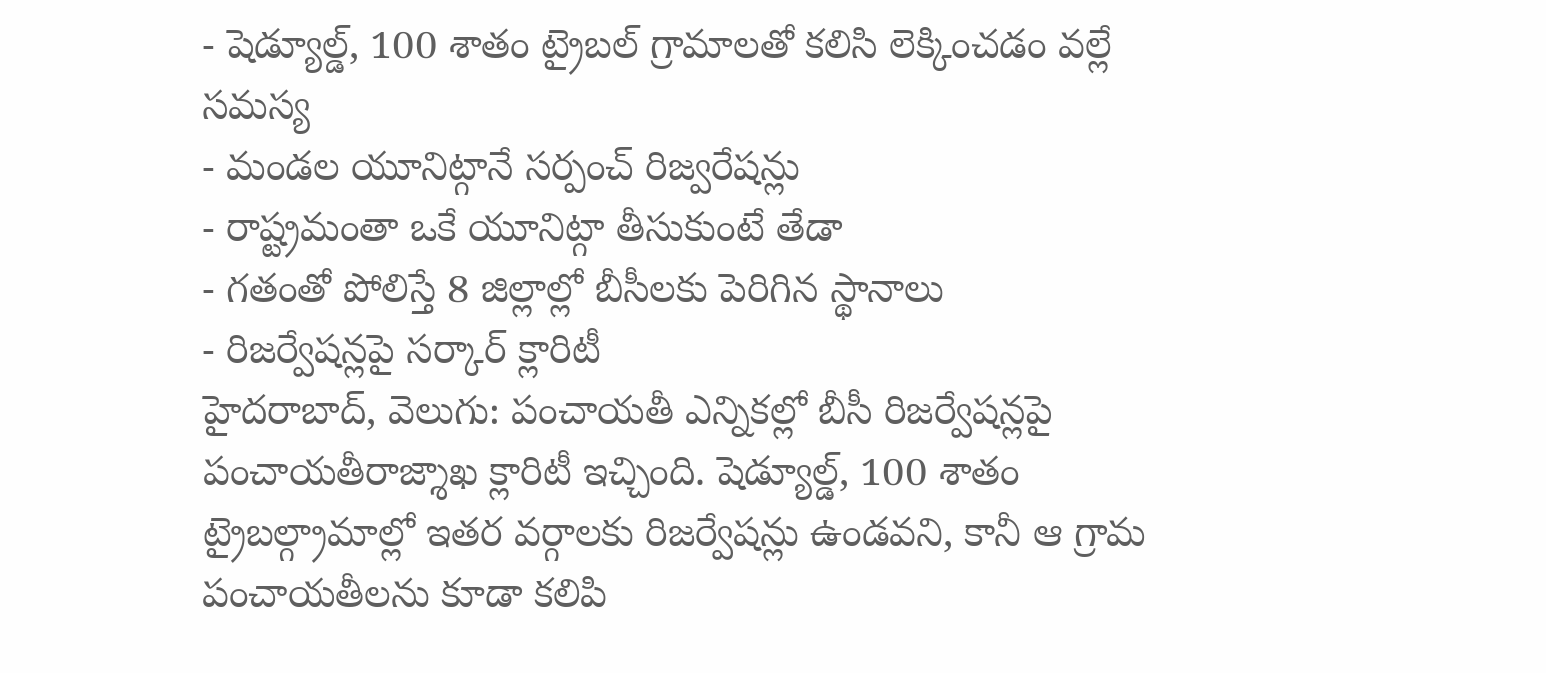- షెడ్యూల్డ్, 100 శాతం ట్రైబల్ గ్రామాలతో కలిసి లెక్కించడం వల్లే సమస్య
- మండల యూనిట్గానే సర్పంచ్ రిజ్వరేషన్లు
- రాష్ట్రమంతా ఒకే యూనిట్గా తీసుకుంటే తేడా
- గతంతో పోలిస్తే 8 జిల్లాల్లో బీసీలకు పెరిగిన స్థానాలు
- రిజర్వేషన్లపై సర్కార్ క్లారిటీ
హైదరాబాద్, వెలుగు: పంచాయతీ ఎన్నికల్లో బీసీ రిజర్వేషన్లపై పంచాయతీరాజ్శాఖ క్లారిటీ ఇచ్చింది. షెడ్యూల్డ్, 100 శాతం ట్రైబల్గ్రామాల్లో ఇతర వర్గాలకు రిజర్వేషన్లు ఉండవని, కానీ ఆ గ్రామ పంచాయతీలను కూడా కలిపి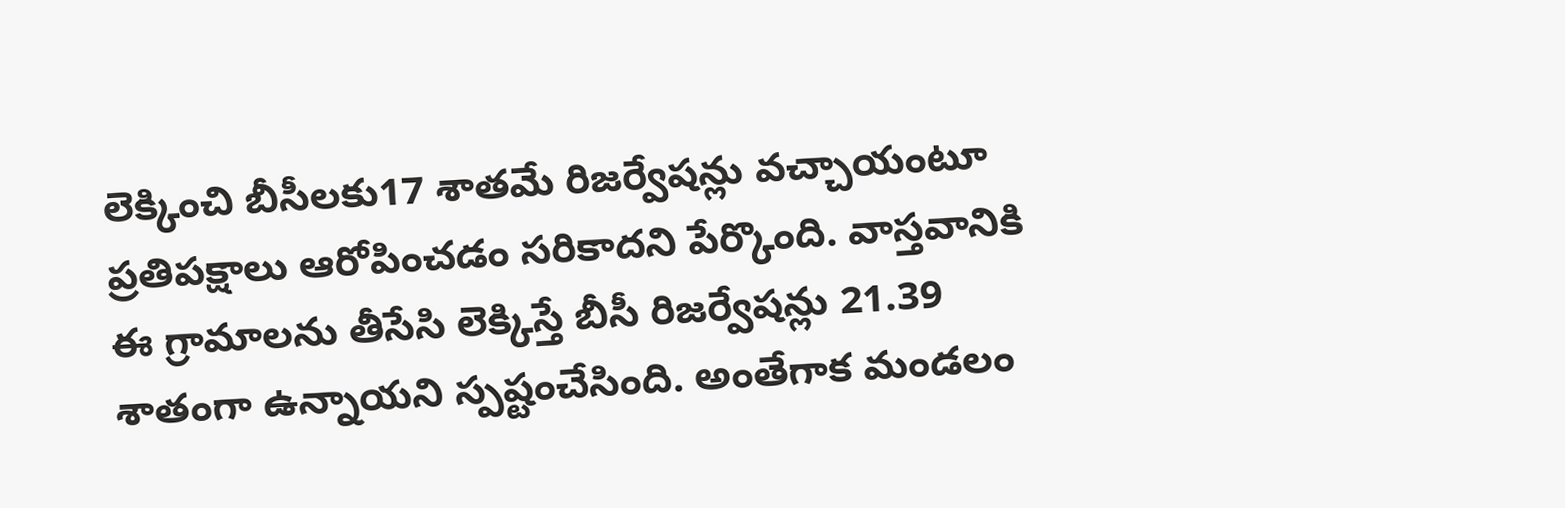లెక్కించి బీసీలకు17 శాతమే రిజర్వేషన్లు వచ్చాయంటూ ప్రతిపక్షాలు ఆరోపించడం సరికాదని పేర్కొంది. వాస్తవానికి ఈ గ్రామాలను తీసేసి లెక్కిస్తే బీసీ రిజర్వేషన్లు 21.39 శాతంగా ఉన్నాయని స్పష్టంచేసింది. అంతేగాక మండలం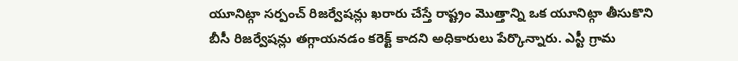యూనిట్గా సర్పంచ్ రిజర్వేషన్లు ఖరారు చేస్తే రాష్ట్రం మొత్తాన్ని ఒక యూనిట్గా తీసుకొని బీసీ రిజర్వేషన్లు తగ్గాయనడం కరెక్ట్ కాదని అధికారులు పేర్కొన్నారు. ఎస్టీ గ్రామ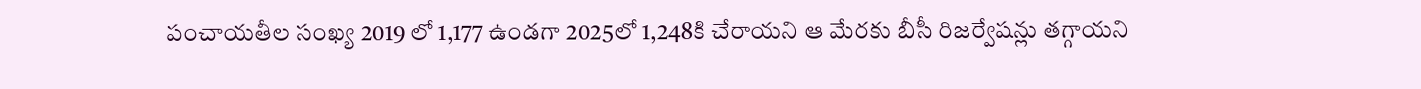పంచాయతీల సంఖ్య 2019 లో 1,177 ఉండగా 2025లో 1,248కి చేరాయని ఆ మేరకు బీసీ రిజర్వేషన్లు తగ్గాయని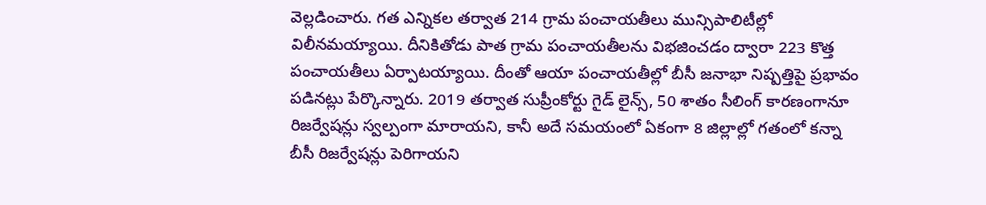వెల్లడించారు. గత ఎన్నికల తర్వాత 214 గ్రామ పంచాయతీలు మున్సిపాలిటీల్లో విలీనమయ్యాయి. దీనికితోడు పాత గ్రామ పంచాయతీలను విభజించడం ద్వారా 223 కొత్త పంచాయతీలు ఏర్పాటయ్యాయి. దీంతో ఆయా పంచాయతీల్లో బీసీ జనాభా నిష్పత్తిపై ప్రభావం పడినట్లు పేర్కొన్నారు. 2019 తర్వాత సుప్రీంకోర్టు గైడ్ లైన్స్, 50 శాతం సీలింగ్ కారణంగానూ రిజర్వేషన్లు స్వల్పంగా మారాయని, కానీ అదే సమయంలో ఏకంగా 8 జిల్లాల్లో గతంలో కన్నా బీసీ రిజర్వేషన్లు పెరిగాయని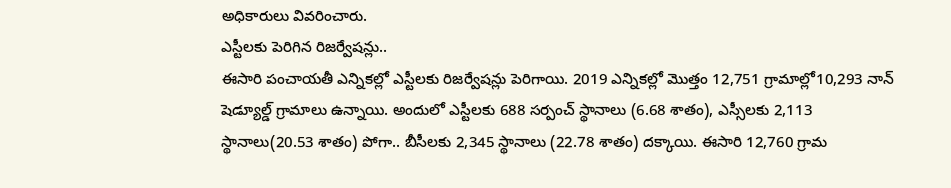అధికారులు వివరించారు.
ఎస్టీలకు పెరిగిన రిజర్వేషన్లు..
ఈసారి పంచాయతీ ఎన్నికల్లో ఎస్టీలకు రిజర్వేషన్లు పెరిగాయి. 2019 ఎన్నికల్లో మొత్తం 12,751 గ్రామాల్లో10,293 నాన్ షెడ్యూల్డ్ గ్రామాలు ఉన్నాయి. అందులో ఎస్టీలకు 688 సర్పంచ్ స్థానాలు (6.68 శాతం), ఎస్సీలకు 2,113 స్థానాలు(20.53 శాతం) పోగా.. బీసీలకు 2,345 స్థానాలు (22.78 శాతం) దక్కాయి. ఈసారి 12,760 గ్రామ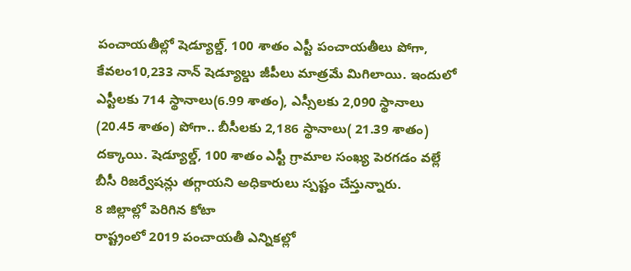పంచాయతీల్లో షెడ్యూల్డ్, 100 శాతం ఎస్టీ పంచాయతీలు పోగా, కేవలం10,233 నాన్ షెడ్యూల్డు జీపీలు మాత్రమే మిగిలాయి. ఇందులో ఎస్టీలకు 714 స్థానాలు(6.99 శాతం), ఎస్సీలకు 2,090 స్థానాలు (20.45 శాతం) పోగా.. బీసీలకు 2,186 స్థానాలు( 21.39 శాతం) దక్కాయి. షెడ్యూల్డ్, 100 శాతం ఎస్టీ గ్రామాల సంఖ్య పెరగడం వల్లే బీసీ రిజర్వేషన్లు తగ్గాయని అధికారులు స్పష్టం చేస్తున్నారు.
8 జిల్లాల్లో పెరిగిన కోటా
రాష్ట్రంలో 2019 పంచాయతీ ఎన్నికల్లో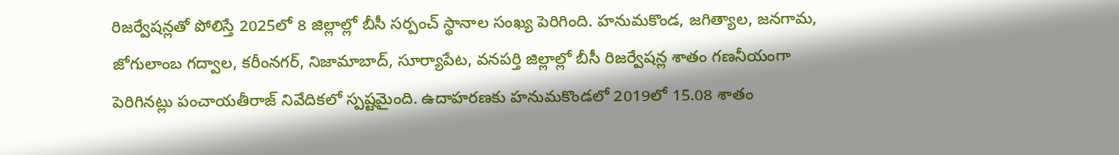రిజర్వేషన్లతో పోలిస్తే 2025లో 8 జిల్లాల్లో బీసీ సర్పంచ్ స్థానాల సంఖ్య పెరిగింది. హనుమకొండ, జగిత్యాల, జనగామ, జోగులాంబ గద్వాల, కరీంనగర్, నిజామాబాద్, సూర్యాపేట, వనపర్తి జిల్లాల్లో బీసీ రిజర్వేషన్ల శాతం గణనీయంగా పెరిగినట్లు పంచాయతీరాజ్ నివేదికలో స్పష్టమైంది. ఉదాహరణకు హనుమకొండలో 2019లో 15.08 శాతం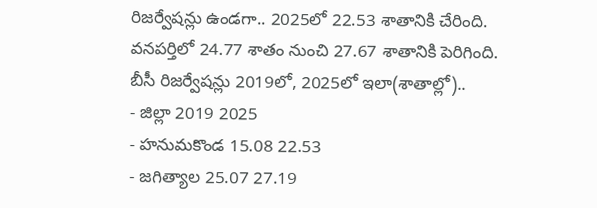రిజర్వేషన్లు ఉండగా.. 2025లో 22.53 శాతానికి చేరింది. వనపర్తిలో 24.77 శాతం నుంచి 27.67 శాతానికి పెరిగింది.
బీసీ రిజర్వేషన్లు 2019లో, 2025లో ఇలా(శాతాల్లో)..
- జిల్లా 2019 2025
- హనుమకొండ 15.08 22.53
- జగిత్యాల 25.07 27.19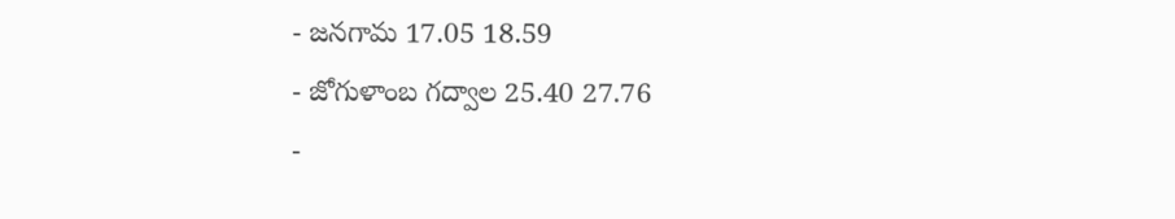- జనగామ 17.05 18.59
- జోగుళాంబ గద్వాల 25.40 27.76
-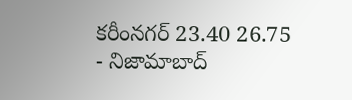కరీంనగర్ 23.40 26.75
- నిజామాబాద్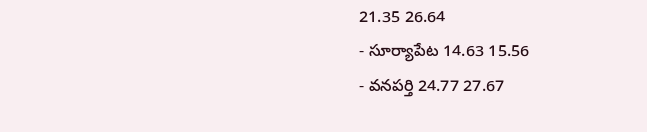21.35 26.64
- సూర్యాపేట 14.63 15.56
- వనపర్తి 24.77 27.67